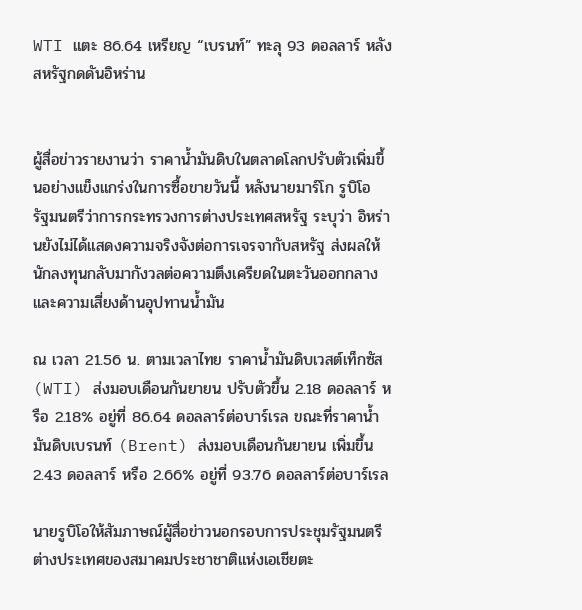WTI แตะ 86.64 เหรียญ “เบรนท์” ทะลุ 93 ดอลลาร์ หลังสหรัฐกดดันอิหร่าน


ผู้สื่อข่าวรายงานว่า ราคาน้ำมันดิบในตลาดโลกปรับตัวเพิ่มขึ้นอย่างแข็งแกร่งในการซื้อขายวันนี้ หลังนายมาร์โก รูบิโอ รัฐมนตรีว่าการกระทรวงการต่างประเทศสหรัฐ ระบุว่า อิหร่านยังไม่ได้แสดงความจริงจังต่อการเจรจากับสหรัฐ ส่งผลให้นักลงทุนกลับมากังวลต่อความตึงเครียดในตะวันออกกลางและความเสี่ยงด้านอุปทานน้ำมัน

ณ เวลา 21.56 น. ตามเวลาไทย ราคาน้ำมันดิบเวสต์เท็กซัส (WTI) ส่งมอบเดือนกันยายน ปรับตัวขึ้น 2.18 ดอลลาร์ หรือ 2.18% อยู่ที่ 86.64 ดอลลาร์ต่อบาร์เรล ขณะที่ราคาน้ำมันดิบเบรนท์ (Brent) ส่งมอบเดือนกันยายน เพิ่มขึ้น 2.43 ดอลลาร์ หรือ 2.66% อยู่ที่ 93.76 ดอลลาร์ต่อบาร์เรล

นายรูบิโอให้สัมภาษณ์ผู้สื่อข่าวนอกรอบการประชุมรัฐมนตรีต่างประเทศของสมาคมประชาชาติแห่งเอเชียตะ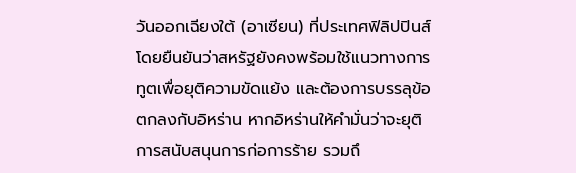วันออกเฉียงใต้ (อาเซียน) ที่ประเทศฟิลิปปินส์ โดยยืนยันว่าสหรัฐยังคงพร้อมใช้แนวทางการทูตเพื่อยุติความขัดแย้ง และต้องการบรรลุข้อตกลงกับอิหร่าน หากอิหร่านให้คำมั่นว่าจะยุติการสนับสนุนการก่อการร้าย รวมถึ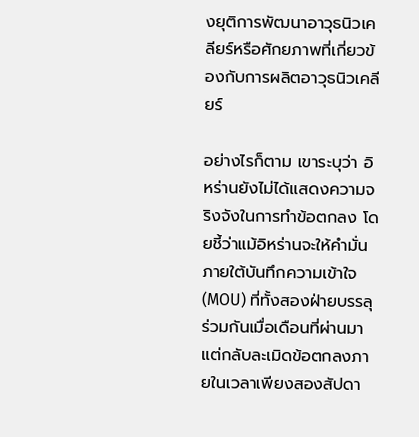งยุติการพัฒนาอาวุธนิวเคลียร์หรือศักยภาพที่เกี่ยวข้องกับการผลิตอาวุธนิวเคลียร์

อย่างไรก็ตาม เขาระบุว่า อิหร่านยังไม่ได้แสดงความจริงจังในการทำข้อตกลง โดยชี้ว่าแม้อิหร่านจะให้คำมั่นภายใต้บันทึกความเข้าใจ (MOU) ที่ทั้งสองฝ่ายบรรลุร่วมกันเมื่อเดือนที่ผ่านมา แต่กลับละเมิดข้อตกลงภายในเวลาเพียงสองสัปดา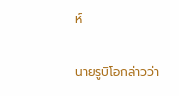ห์

นายรูบิโอกล่าวว่า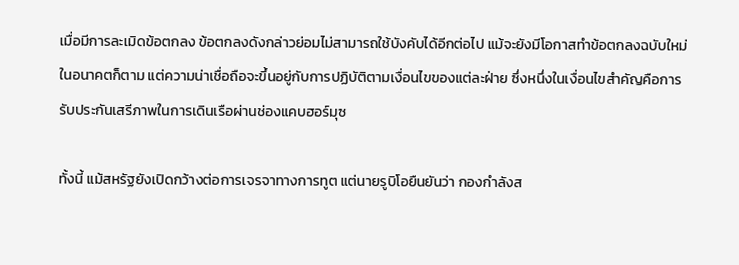เมื่อมีการละเมิดข้อตกลง ข้อตกลงดังกล่าวย่อมไม่สามารถใช้บังคับได้อีกต่อไป แม้จะยังมีโอกาสทำข้อตกลงฉบับใหม่ในอนาคตก็ตาม แต่ความน่าเชื่อถือจะขึ้นอยู่กับการปฏิบัติตามเงื่อนไขของแต่ละฝ่าย ซึ่งหนึ่งในเงื่อนไขสำคัญคือการรับประกันเสรีภาพในการเดินเรือผ่านช่องแคบฮอร์มุซ

ทั้งนี้ แม้สหรัฐยังเปิดกว้างต่อการเจรจาทางการทูต แต่นายรูบิโอยืนยันว่า กองกำลังส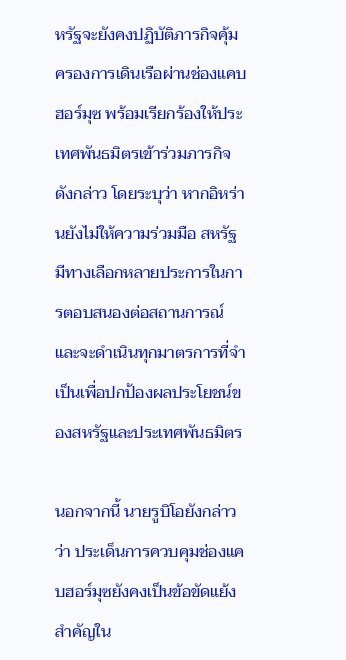หรัฐจะยังคงปฏิบัติภารกิจคุ้มครองการเดินเรือผ่านช่องแคบฮอร์มุซ พร้อมเรียกร้องให้ประเทศพันธมิตรเข้าร่วมภารกิจดังกล่าว โดยระบุว่า หากอิหร่านยังไม่ให้ความร่วมมือ สหรัฐมีทางเลือกหลายประการในการตอบสนองต่อสถานการณ์ และจะดำเนินทุกมาตรการที่จำเป็นเพื่อปกป้องผลประโยชน์ของสหรัฐและประเทศพันธมิตร

นอกจากนี้ นายรูบิโอยังกล่าวว่า ประเด็นการควบคุมช่องแคบฮอร์มุซยังคงเป็นข้อขัดแย้งสำคัญใน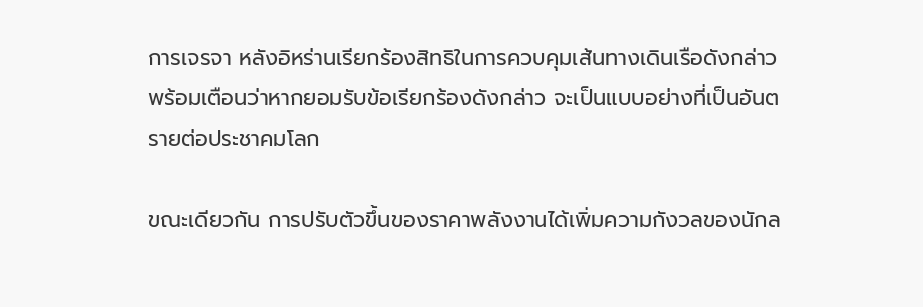การเจรจา หลังอิหร่านเรียกร้องสิทธิในการควบคุมเส้นทางเดินเรือดังกล่าว พร้อมเตือนว่าหากยอมรับข้อเรียกร้องดังกล่าว จะเป็นแบบอย่างที่เป็นอันตรายต่อประชาคมโลก

ขณะเดียวกัน การปรับตัวขึ้นของราคาพลังงานได้เพิ่มความกังวลของนักล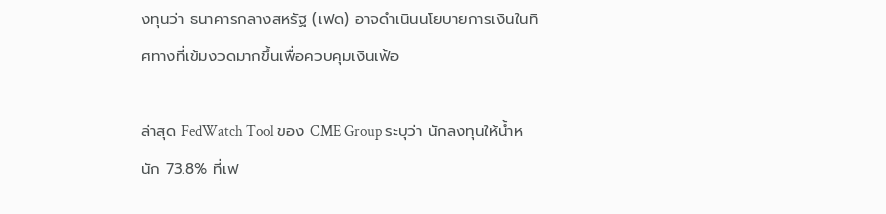งทุนว่า ธนาคารกลางสหรัฐ (เฟด) อาจดำเนินนโยบายการเงินในทิศทางที่เข้มงวดมากขึ้นเพื่อควบคุมเงินเฟ้อ

ล่าสุด FedWatch Tool ของ CME Group ระบุว่า นักลงทุนให้น้ำหนัก 73.8% ที่เฟ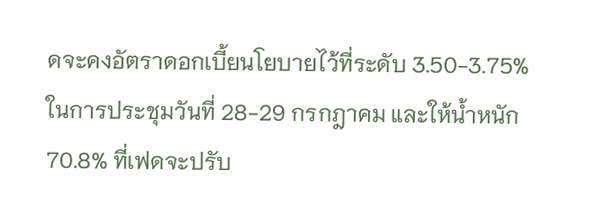ดจะคงอัตราดอกเบี้ยนโยบายไว้ที่ระดับ 3.50-3.75% ในการประชุมวันที่ 28-29 กรกฎาคม และให้น้ำหนัก 70.8% ที่เฟดจะปรับ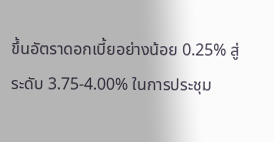ขึ้นอัตราดอกเบี้ยอย่างน้อย 0.25% สู่ระดับ 3.75-4.00% ในการประชุม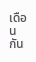เดือนกัน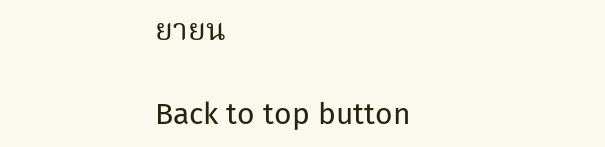ยายน

Back to top button